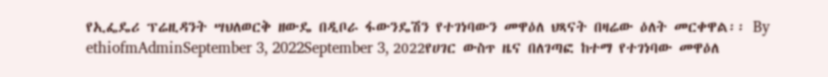የኢፌዴሪ ፕሬዚዳንት ሣህለወርቅ ዘውዴ በዲቦራ ፋውንዴሽን የተገነባውን መዋዕለ ህጻናት በዛሬው ዕለት መርቀዋል፡፡ By ethiofmAdminSeptember 3, 2022September 3, 2022የሀገር ውስጥ ዜና በለገጣፎ ከተማ የተገነባው መዋዕለ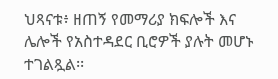ህጻናቱ፥ ዘጠኝ የመማሪያ ክፍሎች እና ሌሎች የአስተዳደር ቢሮዎች ያሉት መሆኑ ተገልጿል፡፡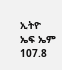ኢትዮ ኤፍ ኤም 107.8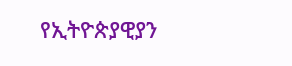የኢትዮጵያዊያን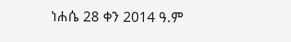ነሐሴ 28 ቀን 2014 ዓ.ም